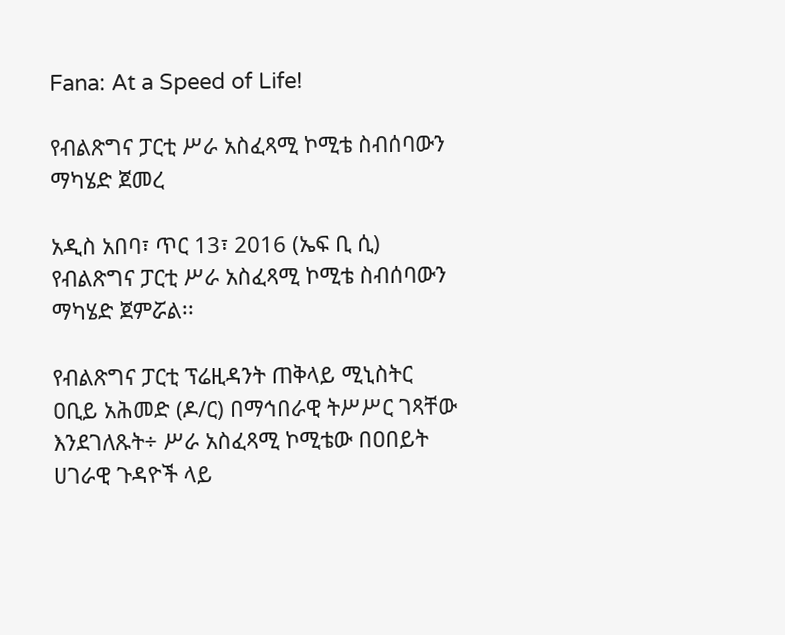Fana: At a Speed of Life!

የብልጽግና ፓርቲ ሥራ አስፈጻሚ ኮሚቴ ስብሰባውን ማካሄድ ጀመረ

አዲስ አበባ፣ ጥር 13፣ 2016 (ኤፍ ቢ ሲ) የብልጽግና ፓርቲ ሥራ አስፈጻሚ ኮሚቴ ስብሰባውን ማካሄድ ጀምሯል፡፡

የብልጽግና ፓርቲ ፕሬዚዳንት ጠቅላይ ሚኒስትር ዐቢይ አሕመድ (ዶ/ር) በማኅበራዊ ትሥሥር ገጻቸው እንደገለጹት÷ ሥራ አስፈጻሚ ኮሚቴው በዐበይት ሀገራዊ ጉዳዮች ላይ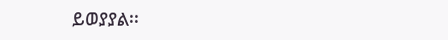ይወያያል፡፡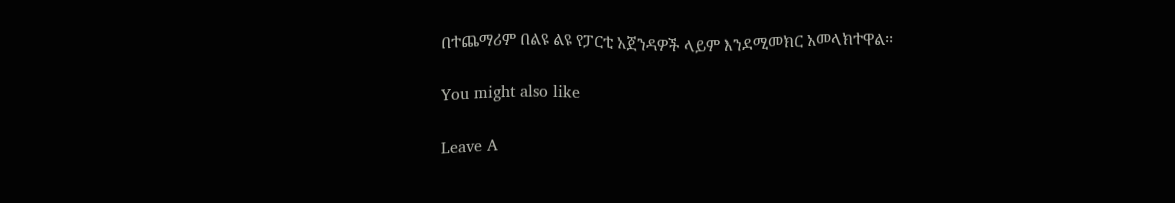በተጨማሪም በልዩ ልዩ የፓርቲ አጀንዳዎች ላይም እንደሚመክር አመላክተዋል፡፡

You might also like

Leave A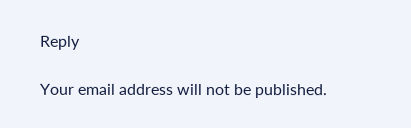Reply

Your email address will not be published.